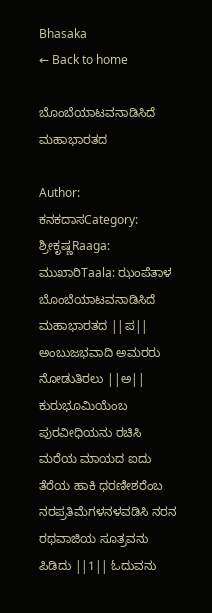Bhasaka
← Back to home

ಬೊಂಬೆಯಾಟವನಾಡಿಸಿದೆ ಮಹಾಭಾರತದ

Author: ಕನಕದಾಸCategory: ಶ್ರೀಕೃಷ್ಣRaaga: ಮುಖಾರಿTaala: ಝಂಪೆತಾಳ
ಬೊಂಬೆಯಾಟವನಾಡಿಸಿದೆ ಮಹಾಭಾರತದ ||ಪ|| ಅಂಬುಜಭವಾದಿ ಅಮರರು ನೋಡುತಿರಲು ||ಅ|| ಕುರುಭೂಮಿಯೆಂಬ ಪುರವೀಧಿಯನು ರಚಿಸಿ ಮರೆಯ ಮಾಯದ ಐದು ತೆರೆಯ ಹಾಕಿ ಧರಣೀಶರೆಂಬ ನರಪ್ರತಿಮೆಗಳನಳವಡಿಸಿ ನರನ ರಥವಾಜಿಯ ಸೂತ್ರವನು ಪಿಡಿದು ||1|| ಓದುವನು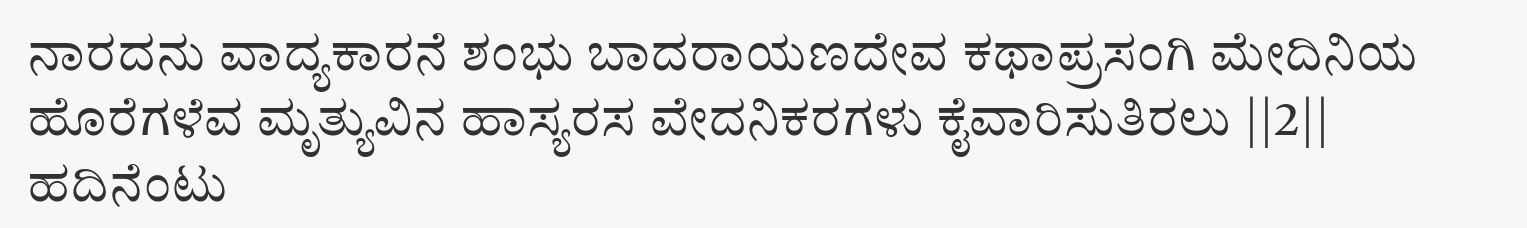ನಾರದನು ವಾದ್ಯಕಾರನೆ ಶಂಭು ಬಾದರಾಯಣದೇವ ಕಥಾಪ್ರಸಂಗಿ ಮೇದಿನಿಯ ಹೊರೆಗಳೆವ ಮೃತ್ಯುವಿನ ಹಾಸ್ಯರಸ ವೇದನಿಕರಗಳು ಕೈವಾರಿಸುತಿರಲು ||2|| ಹದಿನೆಂಟು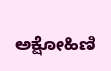ಅಕ್ಷೋಹಿಣಿ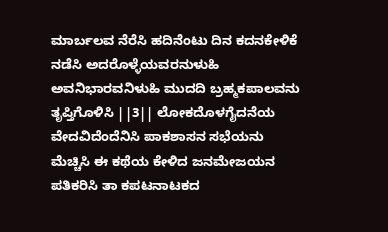ಮಾರ್ಬಲವ ನೆರೆಸಿ ಹದಿನೆಂಟು ದಿನ ಕದನಕೇಳಿಕೆ ನಡೆಸಿ ಅದರೊಳ್ಳೆಯವರನುಳುಹಿ ಅವನಿಭಾರವನಿಳುಹಿ ಮುದದಿ ಬ್ರಹ್ಮಕಪಾಲವನು ತೃಪ್ತಿಗೊಳಿಸಿ ||3|| ಲೋಕದೊಳಗೈದನೆಯ ವೇದವಿದೆಂದೆನಿಸಿ ಪಾಕಶಾಸನ ಸಭೆಯನು ಮೆಚ್ಚಿಸಿ ಈ ಕಥೆಯ ಕೇಳಿದ ಜನಮೇಜಯನ ಪತಿಕರಿಸಿ ತಾ ಕಪಟನಾಟಕದ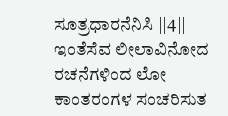ಸೂತ್ರಧಾರನೆನಿಸಿ ||4|| ಇಂತೆಸೆವ ಲೀಲಾವಿನೋದ ರಚನೆಗಳಿಂದ ಲೋ ಕಾಂತರಂಗಳ ಸಂಚರಿಸುತ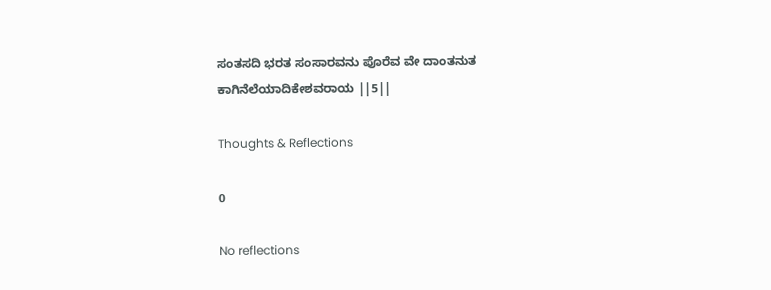ಸಂತಸದಿ ಭರತ ಸಂಸಾರವನು ಪೊರೆವ ವೇ ದಾಂತನುತ ಕಾಗಿನೆಲೆಯಾದಿಕೇಶವರಾಯ ||5||

Thoughts & Reflections

0

No reflections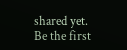shared yet. Be the first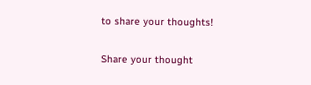to share your thoughts!

Share your thought